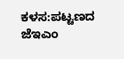ಕಳಸ:ಪಟ್ಟಣದ ಜೆಇಎಂ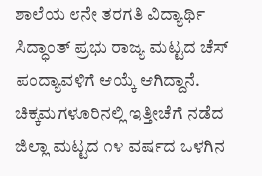ಶಾಲೆಯ ೮ನೇ ತರಗತಿ ವಿದ್ಯಾರ್ಥಿ ಸಿದ್ಧಾಂತ್ ಪ್ರಭು ರಾಜ್ಯ ಮಟ್ಟದ ಚೆಸ್ ಪಂದ್ಯಾವಳಿಗೆ ಆಯ್ಕೆ ಆಗಿದ್ದಾನೆ.
ಚಿಕ್ಕಮಗಳೂರಿನಲ್ಲಿ ಇತ್ತೀಚೆಗೆ ನಡೆದ ಜಿಲ್ಲಾ ಮಟ್ಟದ ೧೪ ವರ್ಷದ ಒಳಗಿನ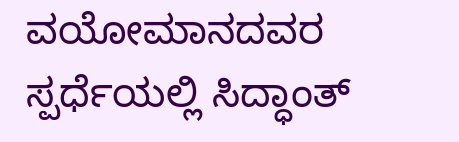ವಯೋಮಾನದವರ ಸ್ಪರ್ಧೆಯಲ್ಲಿ ಸಿದ್ಧಾಂತ್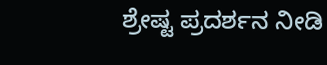ಶ್ರೇಷ್ಟ ಪ್ರದರ್ಶನ ನೀಡಿ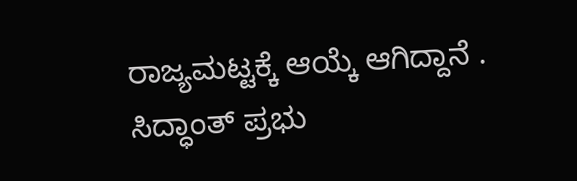ರಾಜ್ಯಮಟ್ಟಕ್ಕೆ ಆಯ್ಕೆ ಆಗಿದ್ದಾನೆ .
ಸಿದ್ಧಾಂತ್ ಪ್ರಭು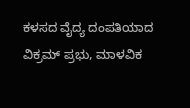ಕಳಸದ ವೈದ್ಯ ದಂಪತಿಯಾದ ವಿಕ್ರಮ್ ಪ್ರಭು, ಮಾಳವಿಕ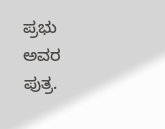ಪ್ರಭು ಅವರ ಪುತ್ರ.